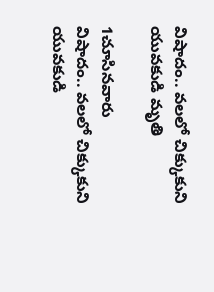విషాదం.. వలలో చిక్కుకుని యువకుడి మృతి

1చూసినవారు
విషాదం.. వలలో చిక్కుకుని యువకుడి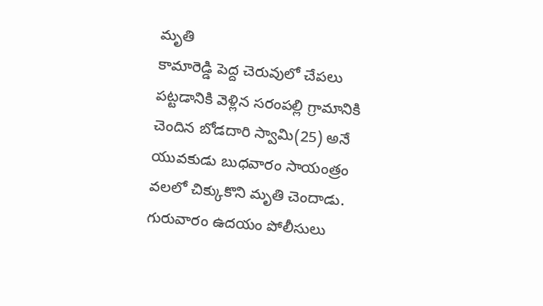మృతి
కామారెడ్డి పెద్ద చెరువులో చేపలు పట్టడానికి వెళ్లిన సరంపల్లి గ్రామానికి చెందిన బోడదారి స్వామి(25) అనే యువకుడు బుధవారం సాయంత్రం వలలో చిక్కుకొని మృతి చెందాడు. గురువారం ఉదయం పోలీసులు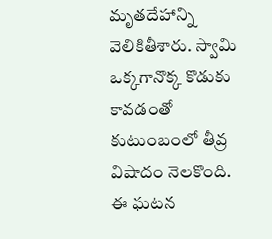మృతదేహాన్ని వెలికితీశారు. స్వామి ఒక్కగానొక్క కొడుకు కావడంతో కుటుంబంలో తీవ్ర విషాదం నెలకొంది. ఈ ఘటన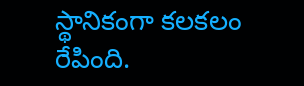స్థానికంగా కలకలం రేపింది.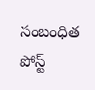సంబంధిత పోస్ట్